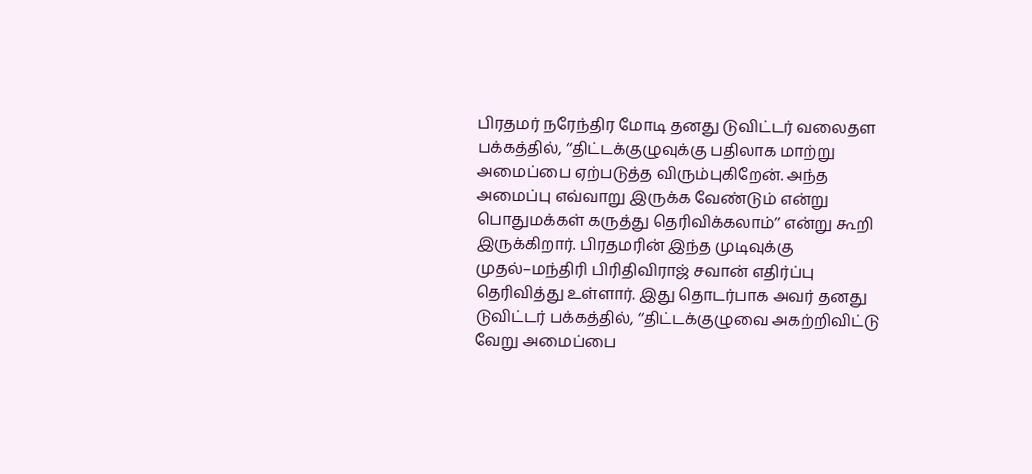பிரதமர் நரேந்திர மோடி தனது டுவிட்டர் வலைதள பக்கத்தில், ‘‘திட்டக்குழுவுக்கு பதிலாக மாற்று அமைப்பை ஏற்படுத்த விரும்புகிறேன். அந்த அமைப்பு எவ்வாறு இருக்க வேண்டும் என்று பொதுமக்கள் கருத்து தெரிவிக்கலாம்’’ என்று கூறி இருக்கிறார். பிரதமரின் இந்த முடிவுக்கு முதல்–மந்திரி பிரிதிவிராஜ் சவான் எதிர்ப்பு தெரிவித்து உள்ளார். இது தொடர்பாக அவர் தனது டுவிட்டர் பக்கத்தில், ‘‘திட்டக்குழுவை அகற்றிவிட்டு வேறு அமைப்பை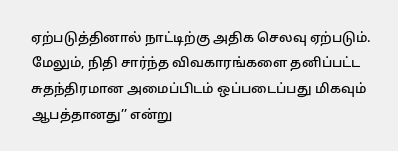ஏற்படுத்தினால் நாட்டிற்கு அதிக செலவு ஏற்படும். மேலும், நிதி சார்ந்த விவகாரங்களை தனிப்பட்ட சுதந்திரமான அமைப்பிடம் ஒப்படைப்பது மிகவும் ஆபத்தானது’’ என்று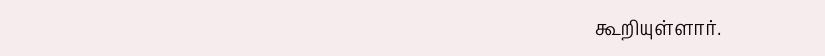கூறியுள்ளார்.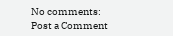No comments:
Post a Comment